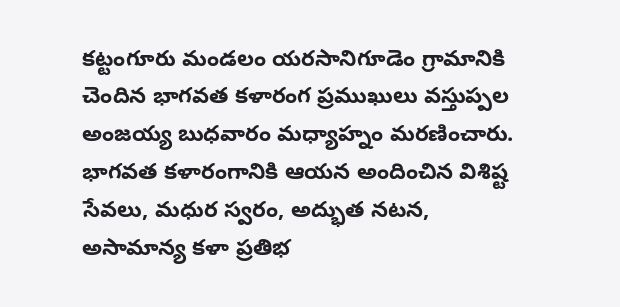కట్టంగూరు మండలం యరసానిగూడెం గ్రామానికి చెందిన భాగవత కళారంగ ప్రముఖులు వస్తుప్పల అంజయ్య బుధవారం మధ్యాహ్నం మరణించారు. భాగవత కళారంగానికి ఆయన అందించిన విశిష్ట సేవలు, మధుర స్వరం, అద్భుత నటన, అసామాన్య కళా ప్రతిభ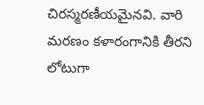చిరస్మరణీయమైనవి. వారి మరణం కళారంగానికి తీరని లోటుగా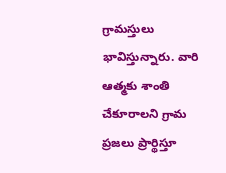గ్రామస్తులు భావిస్తున్నారు. వారి ఆత్మకు శాంతి చేకూరాలని గ్రామ ప్రజలు ప్రార్థిస్తూ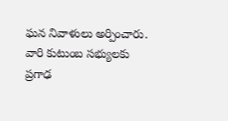ఘన నివాళులు అర్పించారు. వారి కుటుంబ సభ్యులకు ప్రగాఢ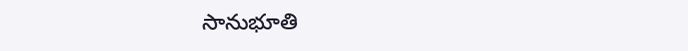సానుభూతి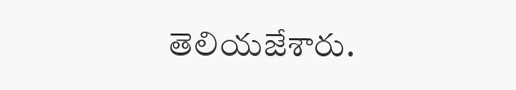తెలియజేశారు.